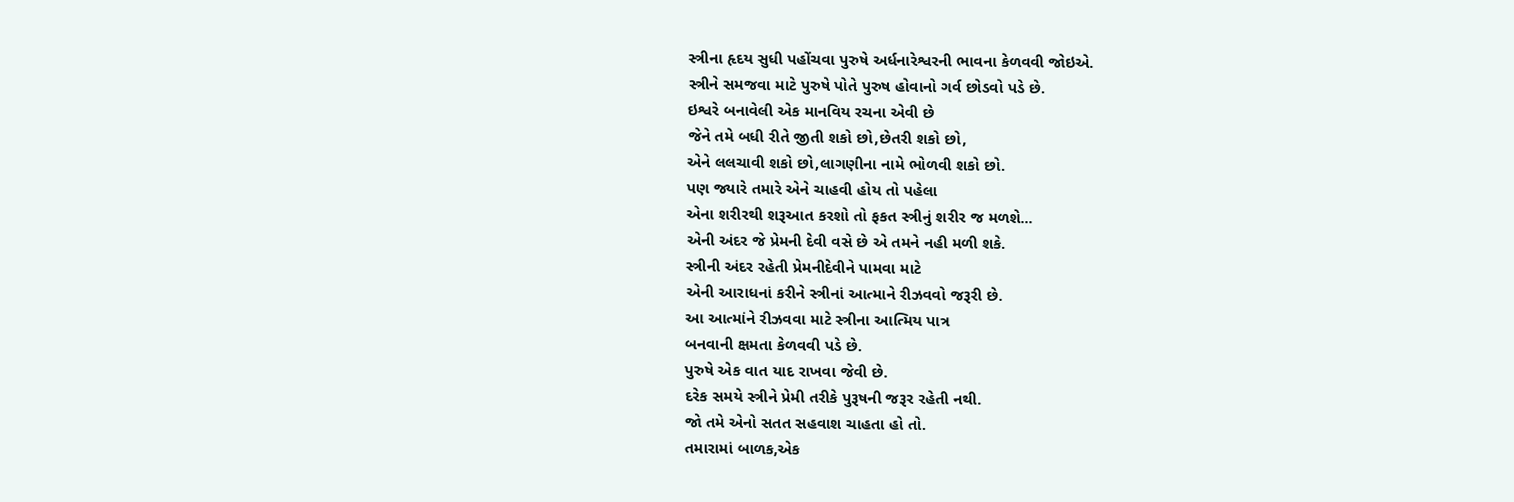સ્ત્રીના હૃદય સુધી પહોંચવા પુરુષે અર્ધનારેશ્વરની ભાવના કેળવવી જોઇએ.
સ્ત્રીને સમજવા માટે પુરુષે પોતે પુરુષ હોવાનો ગર્વ છોડવો પડે છે.
ઇશ્વરે બનાવેલી એક માનવિય રચના એવી છે
જેને તમે બધી રીતે જીતી શકો છો,છેતરી શકો છો,
એને લલચાવી શકો છો,લાગણીના નામે ભોળવી શકો છો.
પણ જ્યારે તમારે એને ચાહવી હોય તો પહેલા
એના શરીરથી શરૂઆત કરશો તો ફકત સ્ત્રીનું શરીર જ મળશે...
એની અંદર જે પ્રેમની દેવી વસે છે એ તમને નહી મળી શકે.
સ્ત્રીની અંદર રહેતી પ્રેમનીદેવીને પામવા માટે
એની આરાધનાં કરીને સ્ત્રીનાં આત્માને રીઝવવો જરૂરી છે.
આ આત્માંને રીઝવવા માટે સ્ત્રીના આત્મિય પાત્ર
બનવાની ક્ષમતા કેળવવી પડે છે.
પુરુષે એક વાત યાદ રાખવા જેવી છે.
દરેક સમયે સ્ત્રીને પ્રેમી તરીકે પુરૂષની જરૂર રહેતી નથી.
જો તમે એનો સતત સહવાશ ચાહતા હો તો.
તમારામાં બાળક,એક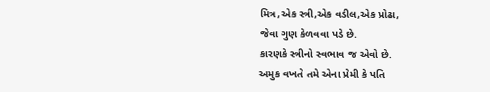મિત્ર,એક સ્ત્રી,એક વડીલ,એક પ્રોઢા,
જેવા ગુણ કેળવવા પડે છે.
કારણકે સ્ત્રીનો સ્વભાવ જ એવો છે.
અમુક વખતે તમે એના પ્રેમી કે પતિ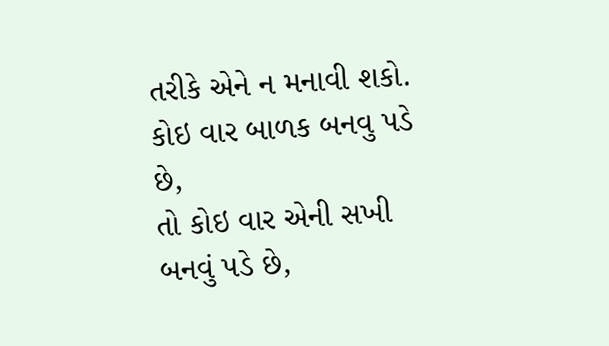તરીકે એને ન મનાવી શકો.
કોઇ વાર બાળક બનવુ પડે છે,
તો કોઇ વાર એની સખી બનવું પડે છે,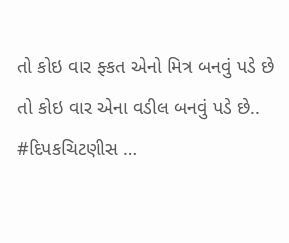તો કોઇ વાર ફ્કત એનો મિત્ર બનવું પડે છે
તો કોઇ વાર એના વડીલ બનવું પડે છે..
#દિપકચિટણીસ …